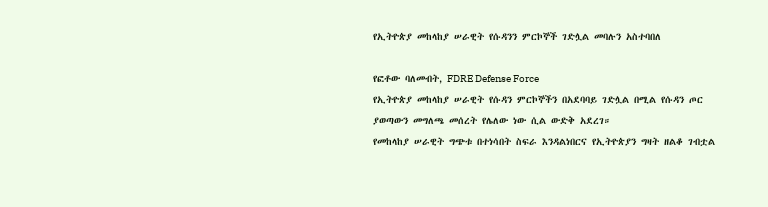የኢትዮጵያ መከላከያ ሠራዊት የሱዳንን ምርኮኞች ገድሏል መባሉን አስተባበለ

የፎቶው ባለመብት, FDRE Defense Force
የኢትዮጵያ መከላከያ ሠራዊት የሱዳን ምርኮኞችን በአደባባይ ገድሏል በሚል የሱዳን ጦር ያወጣውን መግለጫ መሰረት የሌለው ነው ሲል ውድቅ አደረገ።
የመከላከያ ሠራዊት ግጭቱ በተነሳበት ስፍራ እንዳልነበርና የኢትዮጵያን ግዛት ዘልቆ ገብቷል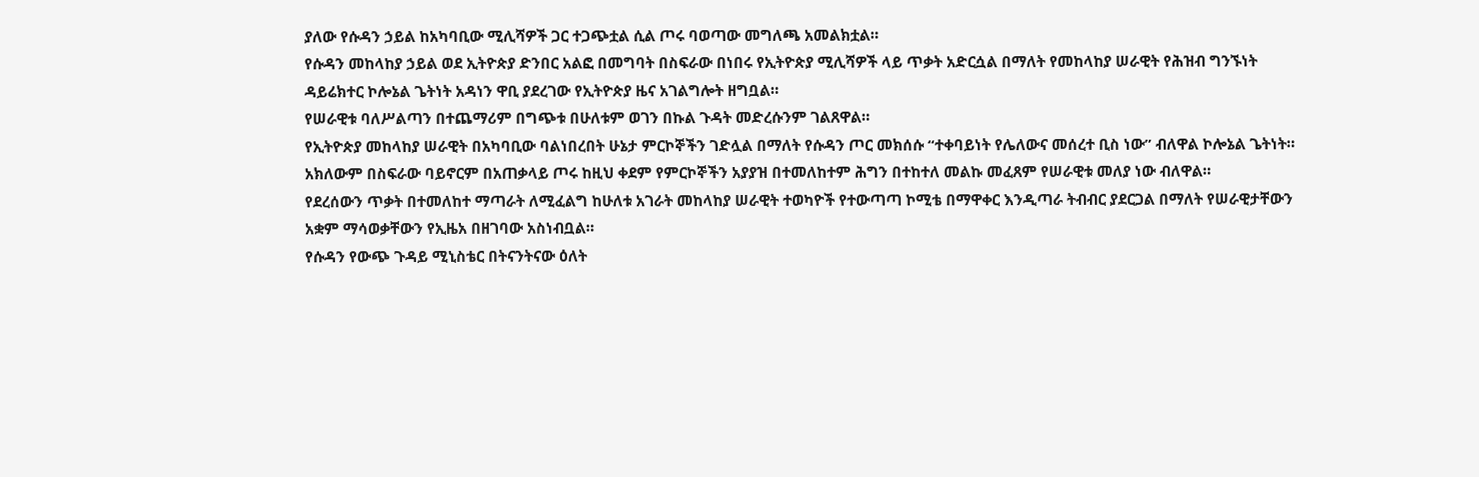ያለው የሱዳን ኃይል ከአካባቢው ሚሊሻዎች ጋር ተጋጭቷል ሲል ጦሩ ባወጣው መግለጫ አመልክቷል።
የሱዳን መከላከያ ኃይል ወደ ኢትዮጵያ ድንበር አልፎ በመግባት በስፍራው በነበሩ የኢትዮጵያ ሚሊሻዎች ላይ ጥቃት አድርሷል በማለት የመከላከያ ሠራዊት የሕዝብ ግንኙነት ዳይሬክተር ኮሎኔል ጌትነት አዳነን ዋቢ ያደረገው የኢትዮጵያ ዜና አገልግሎት ዘግቧል።
የሠራዊቱ ባለሥልጣን በተጨማሪም በግጭቱ በሁለቱም ወገን በኩል ጉዳት መድረሱንም ገልጸዋል።
የኢትዮጵያ መከላከያ ሠራዊት በአካባቢው ባልነበረበት ሁኔታ ምርኮኞችን ገድሏል በማለት የሱዳን ጦር መክሰሱ “ተቀባይነት የሌለውና መሰረተ ቢስ ነው” ብለዋል ኮሎኔል ጌትነት።
አክለውም በስፍራው ባይኖርም በአጠቃላይ ጦሩ ከዚህ ቀደም የምርኮኞችን አያያዝ በተመለከተም ሕግን በተከተለ መልኩ መፈጸም የሠራዊቱ መለያ ነው ብለዋል።
የደረሰውን ጥቃት በተመለከተ ማጣራት ለሚፈልግ ከሁለቱ አገራት መከላከያ ሠራዊት ተወካዮች የተውጣጣ ኮሚቴ በማዋቀር እንዲጣራ ትብብር ያደርጋል በማለት የሠራዊታቸውን አቋም ማሳወቃቸውን የኢዜአ በዘገባው አስነብቧል።
የሱዳን የውጭ ጉዳይ ሚኒስቴር በትናንትናው ዕለት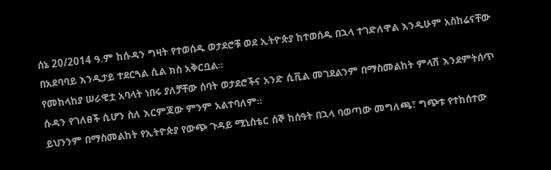ሰኔ 20/2014 ዓ.ም ከሱዳን ግዛት የተወሰዱ ወታደሮቹ ወደ ኢትዮጵያ ከተወሰዱ በኋላ ተገድለዋል እንዲሁም አስከሬናቸው በአደባባይ እንዲታይ ተደርጓል ሲል ክስ አቅርቧል።
የመከላከያ ሠራዊቷ አባላት ነበሩ ያለቻቸው ሰባት ወታደሮችና አንድ ሲቪል መገደልንም በማስመልከት ምላሽ እንደምትሰጥ ሱዳን የገለፀች ሲሆን ስለ እርምጃው ምንም አልተባለም።
ይህንንም በማስመልከት የኢትዮጵያ የውጭ ጉዳይ ሚኒስቴር ሰኞ ከሰዓት በኋላ ባወጣው መግለጫ፣ ግጭቱ የተከሰተው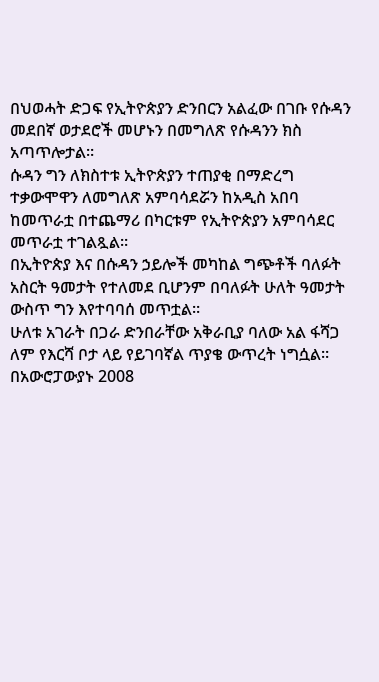በህወሓት ድጋፍ የኢትዮጵያን ድንበርን አልፈው በገቡ የሱዳን መደበኛ ወታደሮች መሆኑን በመግለጽ የሱዳንን ክስ አጣጥሎታል።
ሱዳን ግን ለክስተቱ ኢትዮጵያን ተጠያቂ በማድረግ ተቃውሞዋን ለመግለጽ አምባሳደሯን ከአዲስ አበባ ከመጥራቷ በተጨማሪ በካርቱም የኢትዮጵያን አምባሳደር መጥራቷ ተገልጿል።
በኢትዮጵያ እና በሱዳን ኃይሎች መካከል ግጭቶች ባለፉት አስርት ዓመታት የተለመደ ቢሆንም በባለፉት ሁለት ዓመታት ውስጥ ግን እየተባባሰ መጥቷል።
ሁለቱ አገራት በጋራ ድንበራቸው አቅራቢያ ባለው አል ፋሻጋ ለም የእርሻ ቦታ ላይ የይገባኛል ጥያቄ ውጥረት ነግሷል።
በአውሮፓውያኑ 2008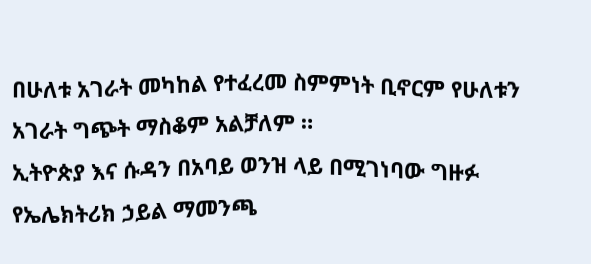በሁለቱ አገራት መካከል የተፈረመ ስምምነት ቢኖርም የሁለቱን አገራት ግጭት ማስቆም አልቻለም ።
ኢትዮጵያ እና ሱዳን በአባይ ወንዝ ላይ በሚገነባው ግዙፉ የኤሌክትሪክ ኃይል ማመንጫ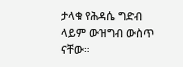ታላቁ የሕዳሴ ግድብ ላይም ውዝግብ ውስጥ ናቸው።